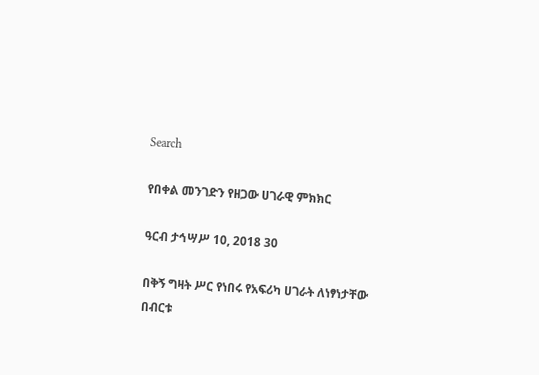Search

የበቀል መንገድን የዘጋው ሀገራዊ ምክክር

ዓርብ ታኅሣሥ 10, 2018 30

በቅኝ ግዛት ሥር የነበሩ የአፍሪካ ሀገራት ለነፃነታቸው በብርቱ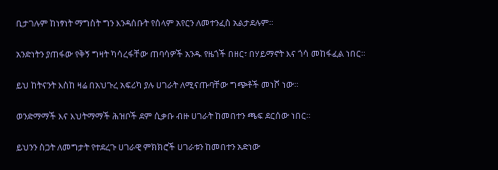ቢታገሉም ከነፃነት ማግስት ግን እንዳሰቡት የሰላም አየርን ለመተንፈስ አልታደሉም።

አንድነትን ያጠፋው የቅኝ ግዛት ካሳረፋቸው ጠባሳዎች አንዱ የዜጎች በዘር፣ በሃይማኖት እና ጎሳ መከፋፈል ነበር።

ይህ ከትናንት እስከ ዛሬ በአህጉረ አፍሪካ ያሉ ሀገራት ለሚናጡባቸው ግጭቶች መነሾ ነው።

ወንድማማች እና እህትማማች ሕዝቦች ደም ሲቃቡ ብዙ ሀገራት ከመበተን ጫፍ ደርሰው ነበር።

ይህንን ስጋት ለመግታት የተደረጉ ሀገራዊ ምክክሮች ሀገራቱን ከመበተን አድነው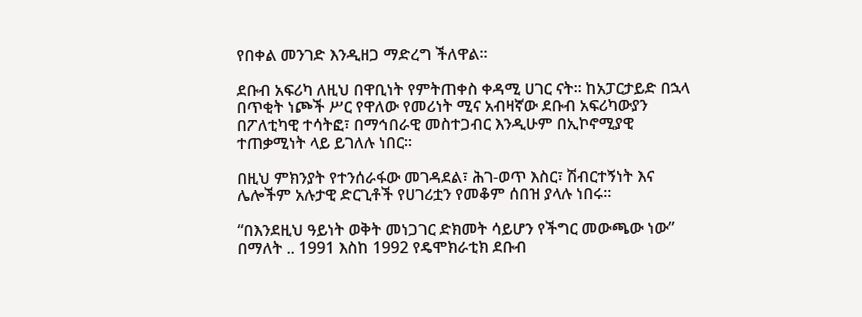የበቀል መንገድ እንዲዘጋ ማድረግ ችለዋል።

ደቡብ አፍሪካ ለዚህ በዋቢነት የምትጠቀስ ቀዳሚ ሀገር ናት። ከአፓርታይድ በኋላ በጥቂት ነጮች ሥር የዋለው የመሪነት ሚና አብዛኛው ደቡብ አፍሪካውያን በፖለቲካዊ ተሳትፎ፣ በማኅበራዊ መስተጋብር እንዲሁም በኢኮኖሚያዊ ተጠቃሚነት ላይ ይገለሉ ነበር።

በዚህ ምክንያት የተንሰራፋው መገዳደል፣ ሕገ-ወጥ እስር፣ ሽብርተኝነት እና ሌሎችም አሉታዊ ድርጊቶች የሀገሪቷን የመቆም ሰበዝ ያላሉ ነበሩ።

“በእንደዚህ ዓይነት ወቅት መነጋገር ድክመት ሳይሆን የችግር መውጫው ነው” በማለት .. 1991 እስከ 1992 የዴሞክራቲክ ደቡብ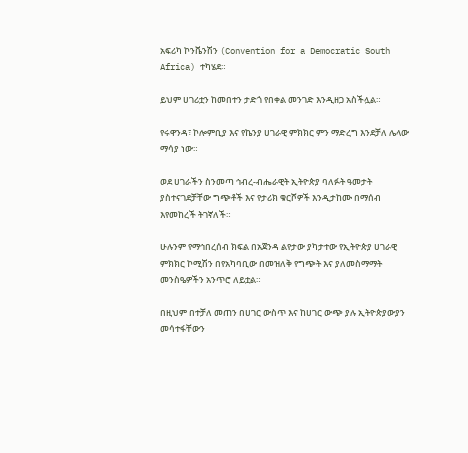አፍሪካ ኮንቬንሽን (Convention for a Democratic South Africa) ተካሄደ።

ይህም ሀገሪቷን ከመበተን ታድጎ የበቀል መንገድ እንዲዘጋ አስችሏል።

የሩዋንዳ፣ ኮሎምቢያ እና የኬንያ ሀገራዊ ምክክር ምን ማድረግ እንደቻለ ሌላው ማሳያ ነው።

ወደ ሀገራችን ስንመጣ ኅብረ-ብሔራዊት ኢትዮጵያ ባለፉት ዓመታት ያስተናገደቻቸው ግጭቶች እና የታሪክ ቁርሾዎች እንዲታከሙ በማሰብ እየመከረች ትገኛለች።

ሁሉንም የማኅበረሰብ ክፍል በአጀንዳ ልየታው ያካታተው የኢትዮጵያ ሀገራዊ ምክክር ኮሚሽን በየአካባቢው በመዝለቅ የግጭት እና ያለመስማማት መንስዔዎችን አንጥሮ ለይቷል።

በዚህም በተቻለ መጠን በሀገር ውስጥ እና ከሀገር ውጭ ያሉ ኢትዮጵያውያን መሳተፋቸውን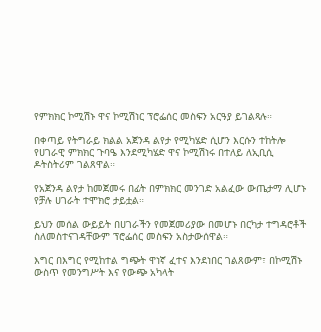የምክክር ኮሚሽኑ ዋና ኮሚሽነር ፕሮፌሰር መስፍን አርዓያ ይገልጻሉ።

በቀጣይ የትግራይ ክልል አጀንዳ ልየታ የሚካሄድ ሲሆን እርሱን ተከትሎ የሀገራዊ ምክክር ጉባዔ እንደሚካሄድ ዋና ኮሚሽነሩ በተለይ ለኢቢሲ ዶትስትሪም ገልጸዋል።

የአጀንዳ ልየታ ከመጀመሩ በፊት በምክክር መንገድ አልፈው ውጤታማ ሊሆኑ የቻሉ ሀገራት ተሞክሮ ታይቷል።

ይህን መሰል ውይይት በሀገራችን የመጀመሪያው በመሆኑ በርካታ ተግዳሮቶች ስለመስተናገዳቸውም ፕሮፌሰር መስፍን አስታውሰዋል።

እግር በእግር የሚከተል ግጭት ዋነኛ ፈተና እንደነበር ገልጸውም፣ በኮሚሽኑ ውስጥ የመንግሥት እና የውጭ አካላት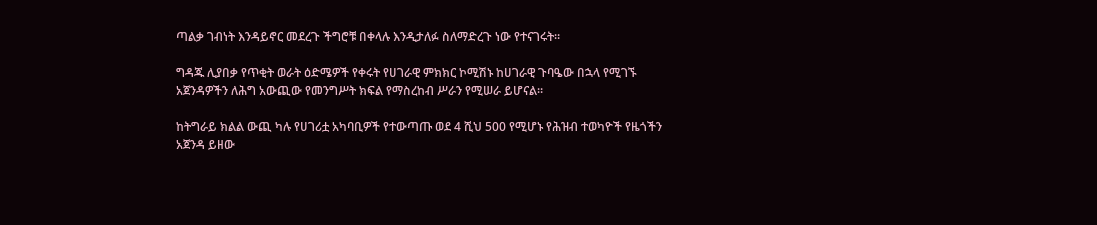ጣልቃ ገብነት እንዳይኖር መደረጉ ችግሮቹ በቀላሉ እንዲታለፉ ስለማድረጉ ነው የተናገሩት።

ግዳጁ ሊያበቃ የጥቂት ወራት ዕድሜዎች የቀሩት የሀገራዊ ምክክር ኮሚሽኑ ከሀገራዊ ጉባዔው በኋላ የሚገኙ አጀንዳዎችን ለሕግ አውጪው የመንግሥት ክፍል የማስረከብ ሥራን የሚሠራ ይሆናል።

ከትግራይ ክልል ውጪ ካሉ የሀገሪቷ አካባቢዎች የተውጣጡ ወደ 4 ሺህ 500 የሚሆኑ የሕዝብ ተወካዮች የዜጎችን አጀንዳ ይዘው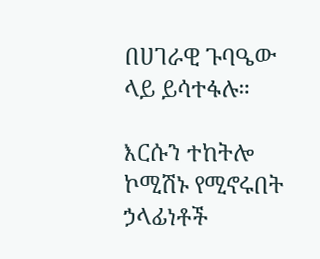በሀገራዊ ጉባዔው ላይ ይሳተፋሉ።

እርሱን ተከትሎ ኮሚሽኑ የሚኖሩበት ኃላፊነቶች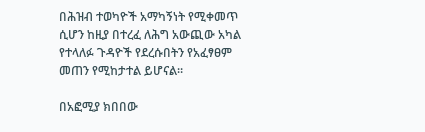በሕዝብ ተወካዮች አማካኝነት የሚቀመጥ ሲሆን ከዚያ በተረፈ ለሕግ አውጪው አካል የተላለፉ ጉዳዮች የደረሱበትን የአፈፃፀም መጠን የሚከታተል ይሆናል።

በአፎሚያ ክበበው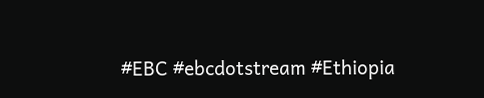#EBC #ebcdotstream #Ethiopia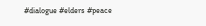#dialogue #elders #peace